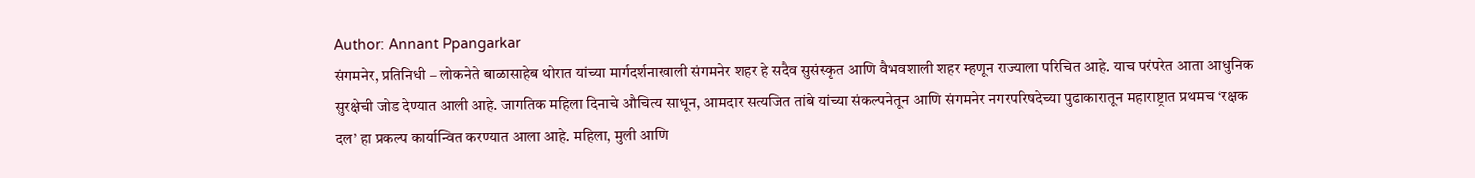Author: Annant Ppangarkar
संगमनेर, प्रतिनिधी – लोकनेते बाळासाहेब थोरात यांच्या मार्गदर्शनाखाली संगमनेर शहर हे सदैव सुसंस्कृत आणि वैभवशाली शहर म्हणून राज्याला परिचित आहे. याच परंपरेत आता आधुनिक सुरक्षेची जोड देण्यात आली आहे. जागतिक महिला दिनाचे औचित्य साधून, आमदार सत्यजित तांबे यांच्या संकल्पनेतून आणि संगमनेर नगरपरिषदेच्या पुढाकारातून महाराष्ट्रात प्रथमच ‘रक्षक दल’ हा प्रकल्प कार्यान्वित करण्यात आला आहे. महिला, मुली आणि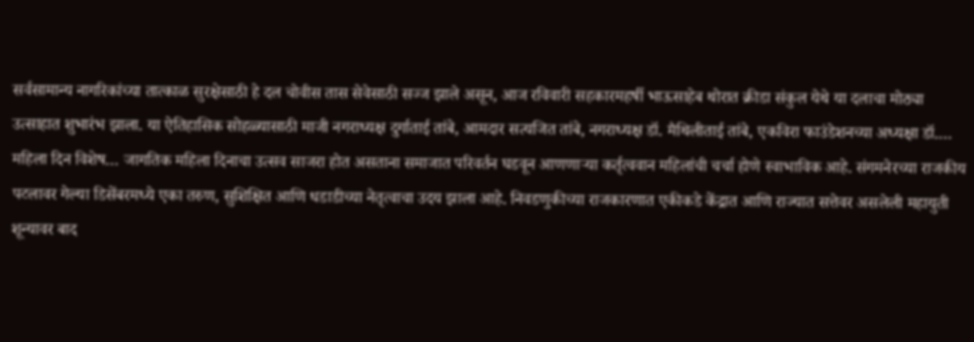सर्वसामान्य नागरिकांच्या तात्काळ सुरक्षेसाठी हे दल चोवीस तास सेवेसाठी सज्ज झाले असून, आज रविवारी सहकारमहर्षी भाऊसाहेब थोरात क्रीडा संकुल येथे या दलाचा मोठ्या उत्साहात शुभारंभ झाला. या ऐतिहासिक सोहळ्यासाठी माजी नगराध्यक्ष दुर्गाताई तांबे, आमदार सत्यजित तांबे, नगराध्यक्ष डॉ. मैथिलीताई तांबे, एकविरा फाउंडेशनच्या अध्यक्षा डॉ.…
महिला दिन विशेष… जागतिक महिला दिनाचा उत्सव साजरा होत असताना समाजात परिवर्तन घडवून आणणाऱ्या कर्तृत्ववान महिलांची चर्चा होणे स्वाभाविक आहे. संगमनेरच्या राजकीय पटलावर गेल्या डिसेंबरमध्ये एका तरुण, सुशिक्षित आणि धडाडीच्या नेतृत्वाचा उदय झाला आहे. निवडणुकीच्या राजकारणात एकीकडे केंद्रात आणि राज्यात सत्तेवर असलेली महायुती शून्यावर बाद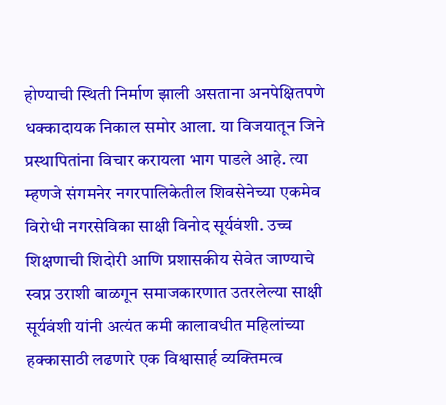होण्याची स्थिती निर्माण झाली असताना अनपेक्षितपणे धक्कादायक निकाल समोर आला. या विजयातून जिने प्रस्थापितांना विचार करायला भाग पाडले आहे. त्या म्हणजे संगमनेर नगरपालिकेतील शिवसेनेच्या एकमेव विरोधी नगरसेविका साक्षी विनोद सूर्यवंशी. उच्च शिक्षणाची शिदोरी आणि प्रशासकीय सेवेत जाण्याचे स्वप्न उराशी बाळगून समाजकारणात उतरलेल्या साक्षी सूर्यवंशी यांनी अत्यंत कमी कालावधीत महिलांच्या हक्कासाठी लढणारे एक विश्वासार्ह व्यक्तिमत्व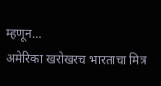म्हणून…
अमेरिका खरोखरच भारताचा मित्र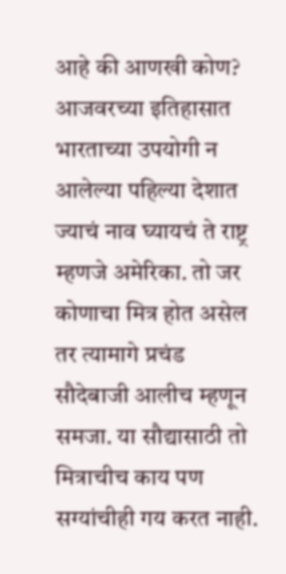आहे की आणखी कोण? आजवरच्या इतिहासात भारताच्या उपयोगी न आलेल्या पहिल्या देशात ज्याचं नाव घ्यायचं ते राष्ट्र म्हणजे अमेरिका. तो जर कोणाचा मित्र होत असेल तर त्यामागे प्रचंड सौदेबाजी आलीच म्हणून समजा. या सौद्यासाठी तो मित्राचीच काय पण सग्यांचीही गय करत नाही.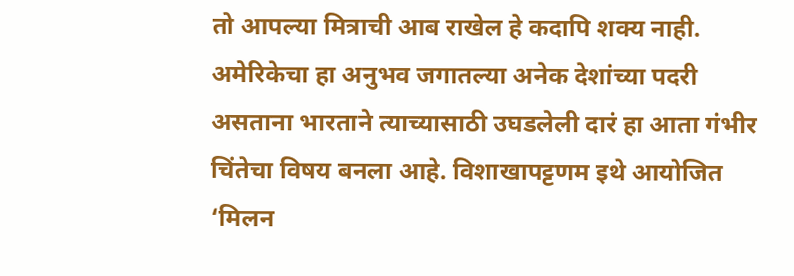तो आपल्या मित्राची आब राखेल हे कदापि शक्य नाही. अमेरिकेचा हा अनुभव जगातल्या अनेक देशांच्या पदरी असताना भारताने त्याच्यासाठी उघडलेली दारं हा आता गंभीर चिंतेचा विषय बनला आहे. विशाखापट्टणम इथे आयोजित ‘मिलन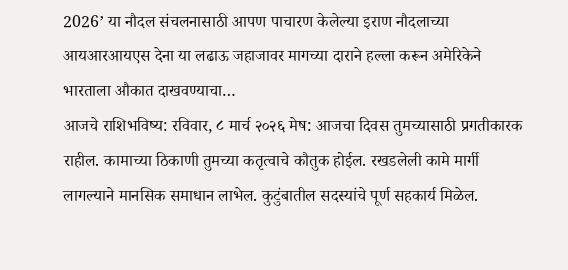2026’ या नौदल संचलनासाठी आपण पाचारण केलेल्या इराण नौदलाच्या आयआरआयएस देना या लढाऊ जहाजावर मागच्या दाराने हल्ला करून अमेरिकेने भारताला औकात दाखवण्याचा…
आजचे राशिभविष्य: रविवार, ८ मार्च २०२६ मेष: आजचा दिवस तुमच्यासाठी प्रगतीकारक राहील. कामाच्या ठिकाणी तुमच्या कतृत्वाचे कौतुक होईल. रखडलेली कामे मार्गी लागल्याने मानसिक समाधान लाभेल. कुटुंबातील सदस्यांचे पूर्ण सहकार्य मिळेल.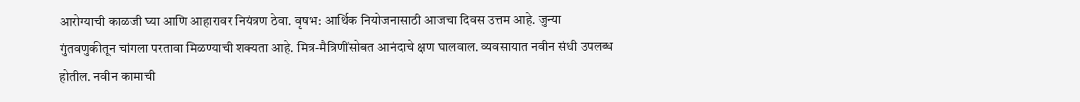आरोग्याची काळजी घ्या आणि आहारावर नियंत्रण ठेवा. वृषभ: आर्थिक नियोजनासाठी आजचा दिवस उत्तम आहे. जुन्या गुंतवणुकीतून चांगला परतावा मिळण्याची शक्यता आहे. मित्र-मैत्रिणींसोबत आनंदाचे क्षण घालवाल. व्यवसायात नवीन संधी उपलब्ध होतील. नवीन कामाची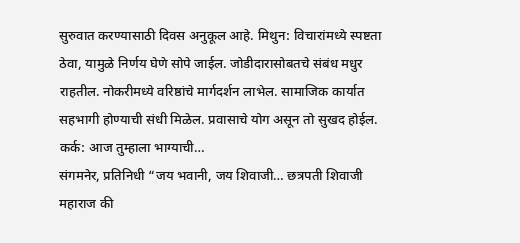सुरुवात करण्यासाठी दिवस अनुकूल आहे. मिथुन: विचारांमध्ये स्पष्टता ठेवा, यामुळे निर्णय घेणे सोपे जाईल. जोडीदारासोबतचे संबंध मधुर राहतील. नोकरीमध्ये वरिष्ठांचे मार्गदर्शन लाभेल. सामाजिक कार्यात सहभागी होण्याची संधी मिळेल. प्रवासाचे योग असून तो सुखद होईल. कर्क: आज तुम्हाला भाग्याची…
संगमनेर, प्रतिनिधी “जय भवानी, जय शिवाजी… छत्रपती शिवाजी महाराज की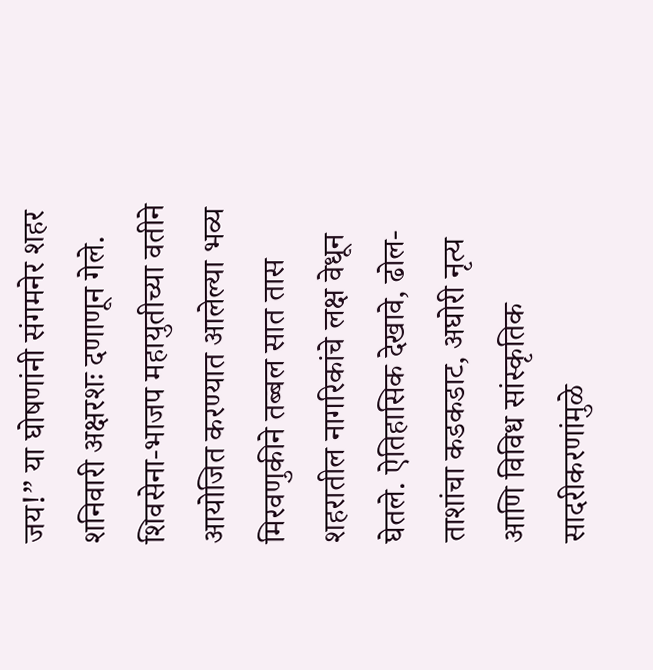जय!” या घोषणांनी संगमनेर शहर शनिवारी अक्षरशः दणाणून गेले. शिवसेना-भाजप महायुतीच्या वतीने आयोजित करण्यात आलेल्या भव्य मिरवणुकीने तब्बल सात तास शहरातील नागरिकांचे लक्ष वेधून घेतले. ऐतिहासिक देखावे, ढोल-ताशांचा कडकडाट, अघोरी नृत्य आणि विविध सांस्कृतिक सादरीकरणांमुळे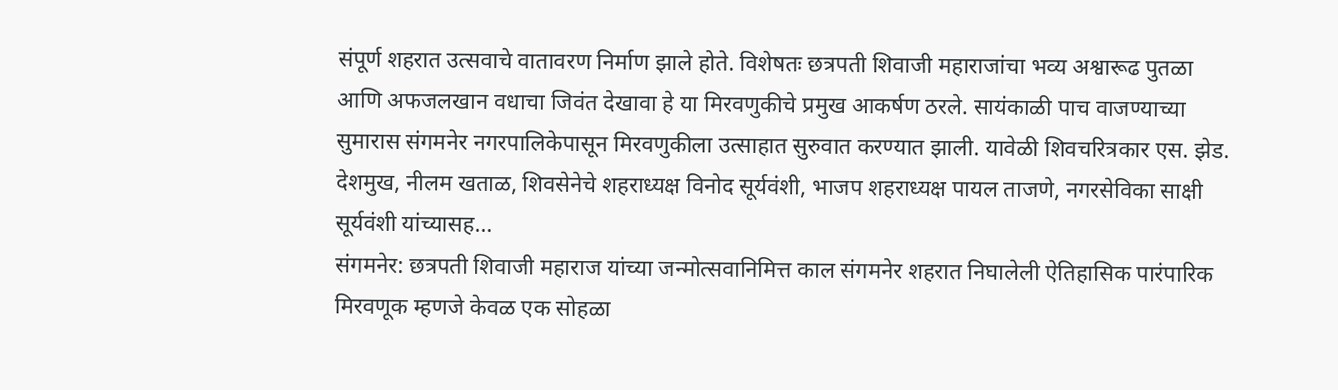संपूर्ण शहरात उत्सवाचे वातावरण निर्माण झाले होते. विशेषतः छत्रपती शिवाजी महाराजांचा भव्य अश्वारूढ पुतळा आणि अफजलखान वधाचा जिवंत देखावा हे या मिरवणुकीचे प्रमुख आकर्षण ठरले. सायंकाळी पाच वाजण्याच्या सुमारास संगमनेर नगरपालिकेपासून मिरवणुकीला उत्साहात सुरुवात करण्यात झाली. यावेळी शिवचरित्रकार एस. झेड. देशमुख, नीलम खताळ, शिवसेनेचे शहराध्यक्ष विनोद सूर्यवंशी, भाजप शहराध्यक्ष पायल ताजणे, नगरसेविका साक्षी सूर्यवंशी यांच्यासह…
संगमनेर: छत्रपती शिवाजी महाराज यांच्या जन्मोत्सवानिमित्त काल संगमनेर शहरात निघालेली ऐतिहासिक पारंपारिक मिरवणूक म्हणजे केवळ एक सोहळा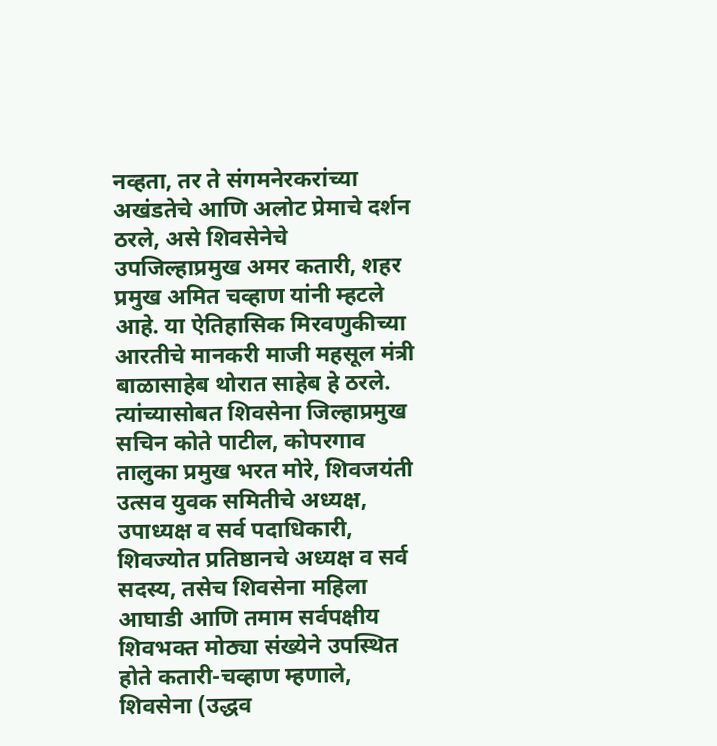नव्हता, तर ते संगमनेरकरांच्या अखंडतेचे आणि अलोट प्रेमाचे दर्शन ठरले, असे शिवसेनेचे उपजिल्हाप्रमुख अमर कतारी, शहर प्रमुख अमित चव्हाण यांनी म्हटले आहे. या ऐतिहासिक मिरवणुकीच्या आरतीचे मानकरी माजी महसूल मंत्री बाळासाहेब थोरात साहेब हे ठरले. त्यांच्यासोबत शिवसेना जिल्हाप्रमुख सचिन कोते पाटील, कोपरगाव तालुका प्रमुख भरत मोरे, शिवजयंती उत्सव युवक समितीचे अध्यक्ष, उपाध्यक्ष व सर्व पदाधिकारी, शिवज्योत प्रतिष्ठानचे अध्यक्ष व सर्व सदस्य, तसेच शिवसेना महिला आघाडी आणि तमाम सर्वपक्षीय शिवभक्त मोठ्या संख्येने उपस्थित होते कतारी-चव्हाण म्हणाले, शिवसेना (उद्धव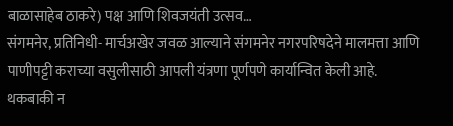बाळासाहेब ठाकरे) पक्ष आणि शिवजयंती उत्सव…
संगमनेर, प्रतिनिधी- मार्चअखेर जवळ आल्याने संगमनेर नगरपरिषदेने मालमत्ता आणि पाणीपट्टी कराच्या वसुलीसाठी आपली यंत्रणा पूर्णपणे कार्यान्वित केली आहे. थकबाकी न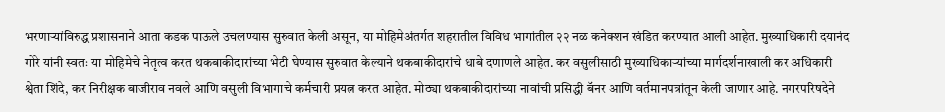भरणाऱ्यांविरुद्ध प्रशासनाने आता कडक पाऊले उचलण्यास सुरुवात केली असून, या मोहिमेअंतर्गत शहरातील विविध भागांतील २२ नळ कनेक्शन खंडित करण्यात आली आहेत. मुख्याधिकारी दयानंद गोरे यांनी स्वतः या मोहिमेचे नेतृत्व करत थकबाकीदारांच्या भेटी घेण्यास सुरुवात केल्याने थकबाकीदारांचे धाबे दणाणले आहेत. कर वसुलीसाठी मुख्याधिकाऱ्यांच्या मार्गदर्शनाखाली कर अधिकारी श्वेता शिंदे, कर निरीक्षक बाजीराव नवले आणि वसुली विभागाचे कर्मचारी प्रयत्न करत आहेत. मोठ्या थकबाकीदारांच्या नावांची प्रसिद्धी बॅनर आणि वर्तमानपत्रांतून केली जाणार आहे. नगरपरिषदेने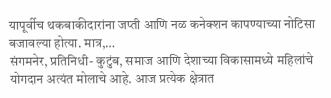यापूर्वीच थकबाकीदारांना जप्ती आणि नळ कनेक्शन कापण्याच्या नोटिसा बजावल्या होत्या. मात्र,…
संगमनेर, प्रतिनिधी- कुटुंब, समाज आणि देशाच्या विकासामध्ये महिलांचे योगदान अत्यंत मोलाचे आहे. आज प्रत्येक क्षेत्रात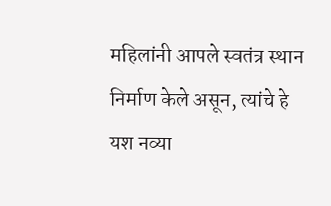महिलांनी आपले स्वतंत्र स्थान निर्माण केले असून, त्यांचे हे यश नव्या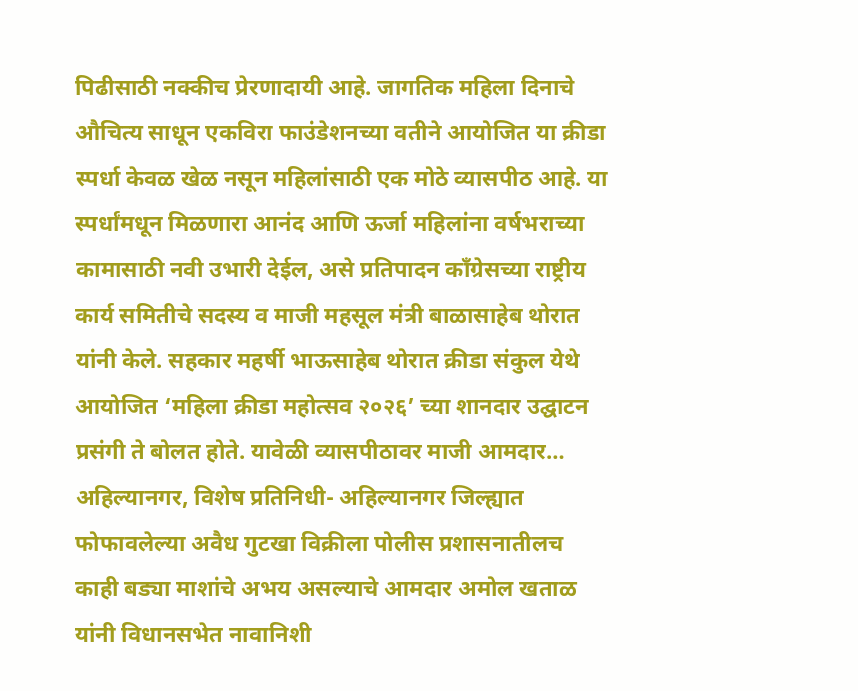पिढीसाठी नक्कीच प्रेरणादायी आहे. जागतिक महिला दिनाचे औचित्य साधून एकविरा फाउंडेशनच्या वतीने आयोजित या क्रीडा स्पर्धा केवळ खेळ नसून महिलांसाठी एक मोठे व्यासपीठ आहे. या स्पर्धांमधून मिळणारा आनंद आणि ऊर्जा महिलांना वर्षभराच्या कामासाठी नवी उभारी देईल, असे प्रतिपादन काँग्रेसच्या राष्ट्रीय कार्य समितीचे सदस्य व माजी महसूल मंत्री बाळासाहेब थोरात यांनी केले. सहकार महर्षी भाऊसाहेब थोरात क्रीडा संकुल येथे आयोजित ‘महिला क्रीडा महोत्सव २०२६’ च्या शानदार उद्घाटन प्रसंगी ते बोलत होते. यावेळी व्यासपीठावर माजी आमदार…
अहिल्यानगर, विशेष प्रतिनिधी- अहिल्यानगर जिल्ह्यात फोफावलेल्या अवैध गुटखा विक्रीला पोलीस प्रशासनातीलच काही बड्या माशांचे अभय असल्याचे आमदार अमोल खताळ यांनी विधानसभेत नावानिशी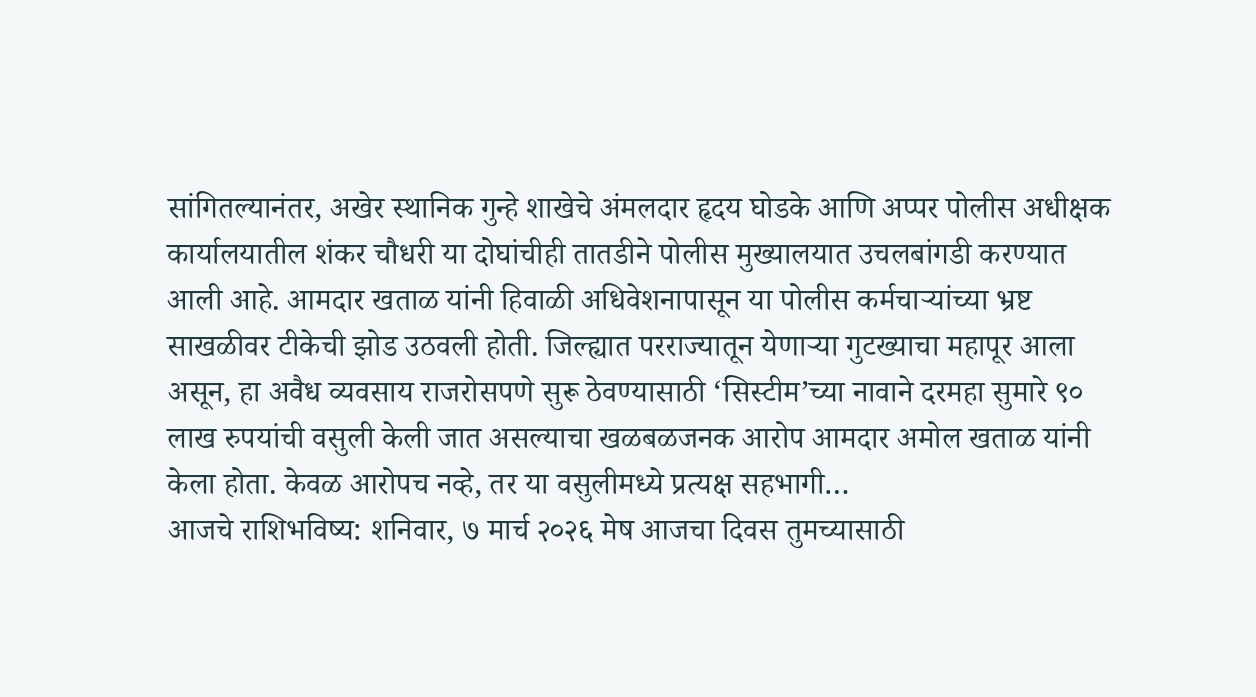सांगितल्यानंतर, अखेर स्थानिक गुन्हे शाखेचे अंमलदार हृदय घोडके आणि अप्पर पोलीस अधीक्षक कार्यालयातील शंकर चौधरी या दोघांचीही तातडीने पोलीस मुख्यालयात उचलबांगडी करण्यात आली आहे. आमदार खताळ यांनी हिवाळी अधिवेशनापासून या पोलीस कर्मचाऱ्यांच्या भ्रष्ट साखळीवर टीकेची झोड उठवली होती. जिल्ह्यात परराज्यातून येणाऱ्या गुटख्याचा महापूर आला असून, हा अवैध व्यवसाय राजरोसपणे सुरू ठेवण्यासाठी ‘सिस्टीम’च्या नावाने दरमहा सुमारे ९० लाख रुपयांची वसुली केली जात असल्याचा खळबळजनक आरोप आमदार अमोल खताळ यांनी केला होता. केवळ आरोपच नव्हे, तर या वसुलीमध्ये प्रत्यक्ष सहभागी…
आजचे राशिभविष्य: शनिवार, ७ मार्च २०२६ मेष आजचा दिवस तुमच्यासाठी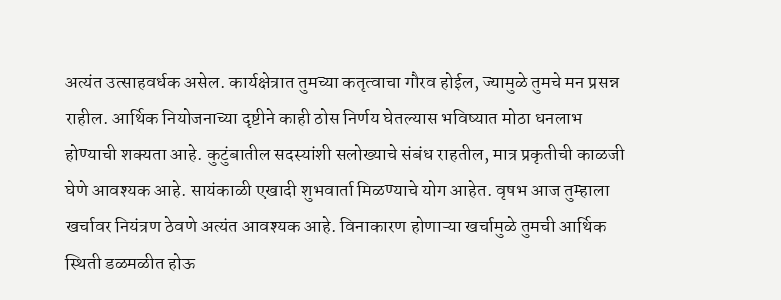अत्यंत उत्साहवर्धक असेल. कार्यक्षेत्रात तुमच्या कतृत्वाचा गौरव होईल, ज्यामुळे तुमचे मन प्रसन्न राहील. आर्थिक नियोजनाच्या दृष्टीने काही ठोस निर्णय घेतल्यास भविष्यात मोठा धनलाभ होण्याची शक्यता आहे. कुटुंबातील सदस्यांशी सलोख्याचे संबंध राहतील, मात्र प्रकृतीची काळजी घेणे आवश्यक आहे. सायंकाळी एखादी शुभवार्ता मिळण्याचे योग आहेत. वृषभ आज तुम्हाला खर्चावर नियंत्रण ठेवणे अत्यंत आवश्यक आहे. विनाकारण होणाऱ्या खर्चामुळे तुमची आर्थिक स्थिती डळमळीत होऊ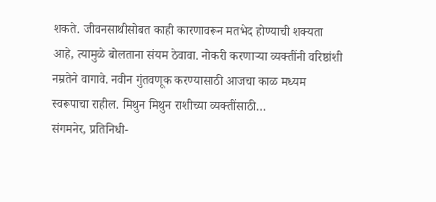शकते. जीवनसाथीसोबत काही कारणावरून मतभेद होण्याची शक्यता आहे, त्यामुळे बोलताना संयम ठेवावा. नोकरी करणाऱ्या व्यक्तींनी वरिष्ठांशी नम्रतेने वागावे. नवीन गुंतवणूक करण्यासाठी आजचा काळ मध्यम स्वरूपाचा राहील. मिथुन मिथुन राशीच्या व्यक्तींसाठी…
संगमनेर, प्रतिनिधी-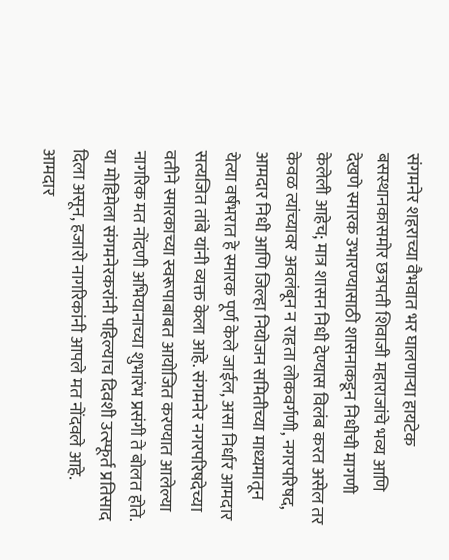संगमनेर शहराच्या वैभवात भर घालणाऱ्या हायटेक बसस्थानकासमोर छत्रपती शिवाजी महाराजांचे भव्य आणि देखणे स्मारक उभारण्यासाठी शासनाकडून निधीची मागणी केलेली आहेच; मात्र शासन निधी देण्यास विलंब करत असेल तर केवळ त्यांच्यावर अवलंबून न राहता लोकवर्गणी, नगरपरिषद, आमदार निधी आणि जिल्हा नियोजन समितीच्या माध्यमातून येत्या वर्षभरात हे स्मारक पूर्ण केले जाईल, असा निर्धार आमदार सत्यजित तांबे यांनी व्यक्त केला आहे. संगमनेर नगरपरिषदेच्या वतीने स्मारकाच्या स्वरूपाबाबत आयोजित करण्यात आलेल्या नागरिक मत नोंदणी अभियानाच्या शुभारंभ प्रसंगी ते बोलत होते. या मोहिमेला संगमनेरकरांनी पहिल्याच दिवशी उत्स्फूर्त प्रतिसाद दिला असून, हजारो नागरिकांनी आपले मत नोंदवले आहे. आमदार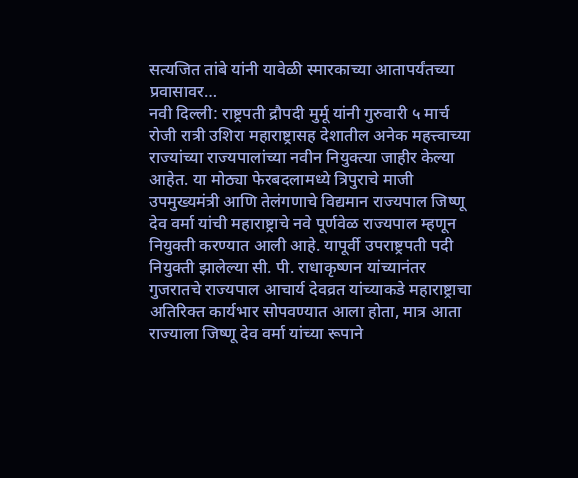सत्यजित तांबे यांनी यावेळी स्मारकाच्या आतापर्यंतच्या प्रवासावर…
नवी दिल्ली: राष्ट्रपती द्रौपदी मुर्मू यांनी गुरुवारी ५ मार्च रोजी रात्री उशिरा महाराष्ट्रासह देशातील अनेक महत्त्वाच्या राज्यांच्या राज्यपालांच्या नवीन नियुक्त्या जाहीर केल्या आहेत. या मोठ्या फेरबदलामध्ये त्रिपुराचे माजी उपमुख्यमंत्री आणि तेलंगणाचे विद्यमान राज्यपाल जिष्णू देव वर्मा यांची महाराष्ट्राचे नवे पूर्णवेळ राज्यपाल म्हणून नियुक्ती करण्यात आली आहे. यापूर्वी उपराष्ट्रपती पदी नियुक्ती झालेल्या सी. पी. राधाकृष्णन यांच्यानंतर गुजरातचे राज्यपाल आचार्य देवव्रत यांच्याकडे महाराष्ट्राचा अतिरिक्त कार्यभार सोपवण्यात आला होता, मात्र आता राज्याला जिष्णू देव वर्मा यांच्या रूपाने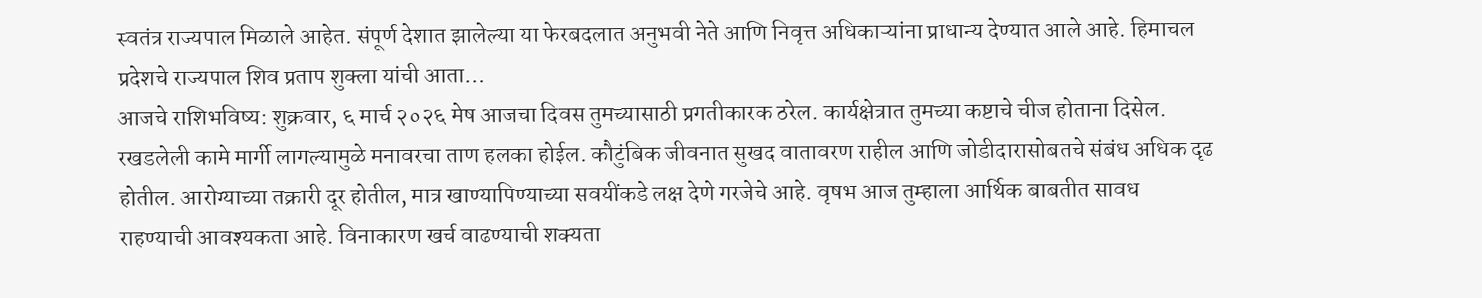स्वतंत्र राज्यपाल मिळाले आहेत. संपूर्ण देशात झालेल्या या फेरबदलात अनुभवी नेते आणि निवृत्त अधिकाऱ्यांना प्राधान्य देण्यात आले आहे. हिमाचल प्रदेशचे राज्यपाल शिव प्रताप शुक्ला यांची आता…
आजचे राशिभविष्य: शुक्रवार, ६ मार्च २०२६ मेष आजचा दिवस तुमच्यासाठी प्रगतीकारक ठरेल. कार्यक्षेत्रात तुमच्या कष्टाचे चीज होताना दिसेल. रखडलेली कामे मार्गी लागल्यामुळे मनावरचा ताण हलका होईल. कौटुंबिक जीवनात सुखद वातावरण राहील आणि जोडीदारासोबतचे संबंध अधिक दृढ होतील. आरोग्याच्या तक्रारी दूर होतील, मात्र खाण्यापिण्याच्या सवयींकडे लक्ष देणे गरजेचे आहे. वृषभ आज तुम्हाला आर्थिक बाबतीत सावध राहण्याची आवश्यकता आहे. विनाकारण खर्च वाढण्याची शक्यता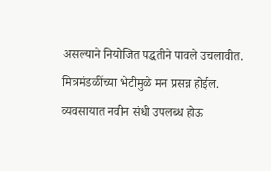असल्याने नियोजित पद्धतीने पावले उचलावीत. मित्रमंडळींच्या भेटीमुळे मन प्रसन्न होईल. व्यवसायात नवीन संधी उपलब्ध होऊ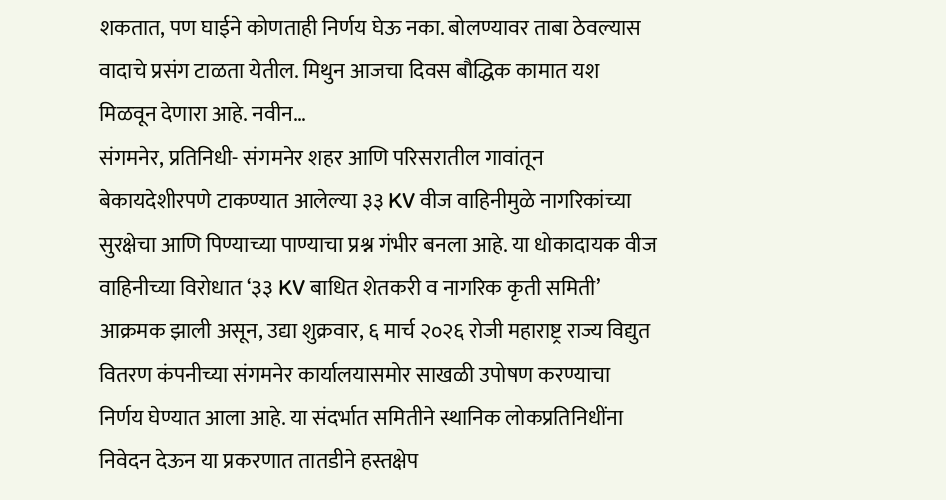शकतात, पण घाईने कोणताही निर्णय घेऊ नका. बोलण्यावर ताबा ठेवल्यास वादाचे प्रसंग टाळता येतील. मिथुन आजचा दिवस बौद्धिक कामात यश मिळवून देणारा आहे. नवीन…
संगमनेर, प्रतिनिधी- संगमनेर शहर आणि परिसरातील गावांतून बेकायदेशीरपणे टाकण्यात आलेल्या ३३ KV वीज वाहिनीमुळे नागरिकांच्या सुरक्षेचा आणि पिण्याच्या पाण्याचा प्रश्न गंभीर बनला आहे. या धोकादायक वीज वाहिनीच्या विरोधात ‘३३ KV बाधित शेतकरी व नागरिक कृती समिती’ आक्रमक झाली असून, उद्या शुक्रवार, ६ मार्च २०२६ रोजी महाराष्ट्र राज्य विद्युत वितरण कंपनीच्या संगमनेर कार्यालयासमोर साखळी उपोषण करण्याचा निर्णय घेण्यात आला आहे. या संदर्भात समितीने स्थानिक लोकप्रतिनिधींना निवेदन देऊन या प्रकरणात तातडीने हस्तक्षेप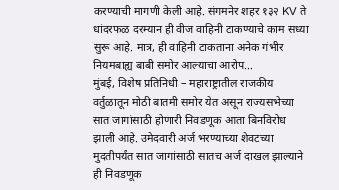करण्याची मागणी केली आहे. संगमनेर शहर १३२ KV ते धांदरफळ दरम्यान ही वीज वाहिनी टाकण्याचे काम सध्या सुरू आहे. मात्र, ही वाहिनी टाकताना अनेक गंभीर नियमबाह्य बाबी समोर आल्याचा आरोप…
मुंबई, विशेष प्रतिनिधी – महाराष्ट्रातील राजकीय वर्तुळातून मोठी बातमी समोर येत असून राज्यसभेच्या सात जागांसाठी होणारी निवडणूक आता बिनविरोध झाली आहे. उमेदवारी अर्ज भरण्याच्या शेवटच्या मुदतीपर्यंत सात जागांसाठी सातच अर्ज दाखल झाल्याने ही निवडणूक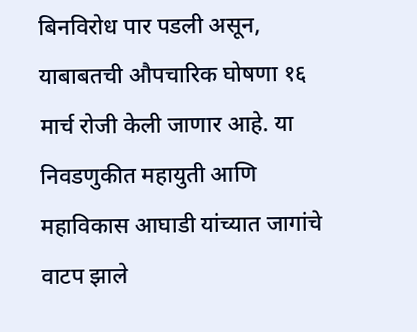बिनविरोध पार पडली असून, याबाबतची औपचारिक घोषणा १६ मार्च रोजी केली जाणार आहे. या निवडणुकीत महायुती आणि महाविकास आघाडी यांच्यात जागांचे वाटप झाले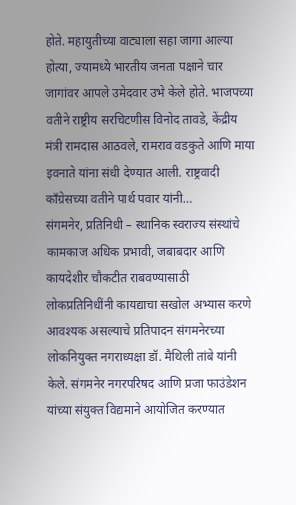होते. महायुतीच्या वाट्याला सहा जागा आल्या होत्या, ज्यामध्ये भारतीय जनता पक्षाने चार जागांवर आपले उमेदवार उभे केले होते. भाजपच्या वतीने राष्ट्रीय सरचिटणीस विनोद तावडे, केंद्रीय मंत्री रामदास आठवले, रामराव वडकुते आणि माया इवनाते यांना संधी देण्यात आली. राष्ट्रवादी काँग्रेसच्या वतीने पार्थ पवार यांनी…
संगमनेर, प्रतिनिधी – स्थानिक स्वराज्य संस्थांचे कामकाज अधिक प्रभावी, जबाबदार आणि कायदेशीर चौकटीत राबवण्यासाठी लोकप्रतिनिधींनी कायद्याचा सखोल अभ्यास करणे आवश्यक असल्याचे प्रतिपादन संगमनेरच्या लोकनियुक्त नगराध्यक्षा डॉ. मैथिली तांबे यांनी केले. संगमनेर नगरपरिषद आणि प्रजा फाउंडेशन यांच्या संयुक्त विद्यमाने आयोजित करण्यात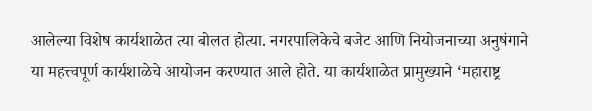आलेल्या विशेष कार्यशाळेत त्या बोलत होत्या. नगरपालिकेचे बजेट आणि नियोजनाच्या अनुषंगाने या महत्त्वपूर्ण कार्यशाळेचे आयोजन करण्यात आले होते. या कार्यशाळेत प्रामुख्याने ‘महाराष्ट्र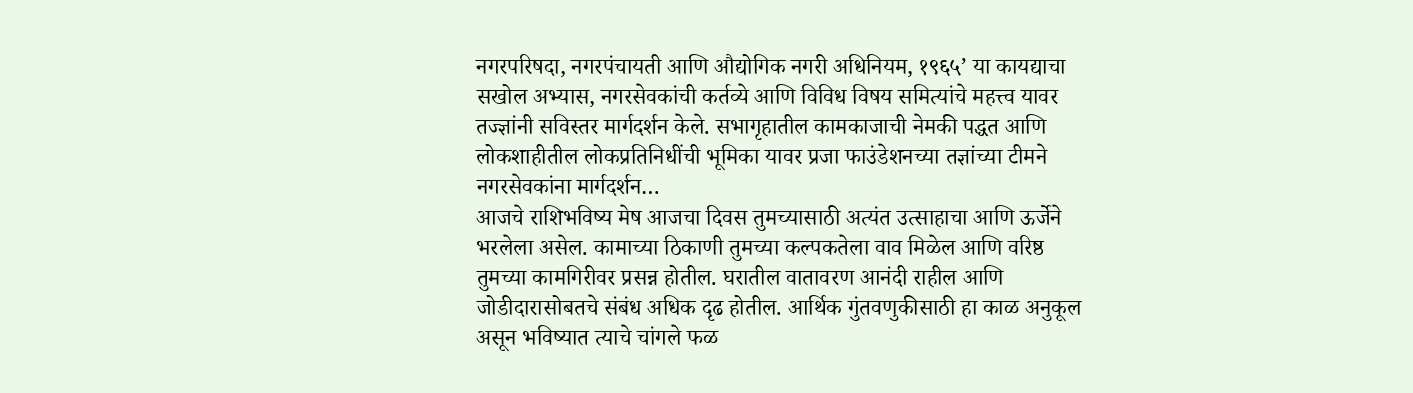नगरपरिषदा, नगरपंचायती आणि औद्योगिक नगरी अधिनियम, १९६५’ या कायद्याचा सखोल अभ्यास, नगरसेवकांची कर्तव्ये आणि विविध विषय समित्यांचे महत्त्व यावर तज्ज्ञांनी सविस्तर मार्गदर्शन केले. सभागृहातील कामकाजाची नेमकी पद्धत आणि लोकशाहीतील लोकप्रतिनिधींची भूमिका यावर प्रजा फाउंडेशनच्या तज्ञांच्या टीमने नगरसेवकांना मार्गदर्शन…
आजचे राशिभविष्य मेष आजचा दिवस तुमच्यासाठी अत्यंत उत्साहाचा आणि ऊर्जेने भरलेला असेल. कामाच्या ठिकाणी तुमच्या कल्पकतेला वाव मिळेल आणि वरिष्ठ तुमच्या कामगिरीवर प्रसन्न होतील. घरातील वातावरण आनंदी राहील आणि जोडीदारासोबतचे संबंध अधिक दृढ होतील. आर्थिक गुंतवणुकीसाठी हा काळ अनुकूल असून भविष्यात त्याचे चांगले फळ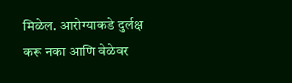मिळेल. आरोग्याकडे दुर्लक्ष करू नका आणि वेळेवर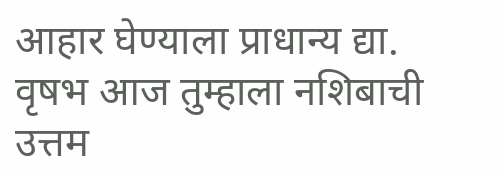आहार घेण्याला प्राधान्य द्या. वृषभ आज तुम्हाला नशिबाची उत्तम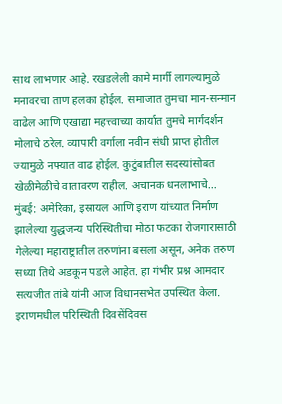साथ लाभणार आहे. रखडलेली कामे मार्गी लागल्यामुळे मनावरचा ताण हलका होईल. समाजात तुमचा मान-सन्मान वाढेल आणि एखाद्या महत्त्वाच्या कार्यात तुमचे मार्गदर्शन मोलाचे ठरेल. व्यापारी वर्गाला नवीन संधी प्राप्त होतील ज्यामुळे नफ्यात वाढ होईल. कुटुंबातील सदस्यांसोबत खेळीमेळीचे वातावरण राहील. अचानक धनलाभाचे…
मुंबई: अमेरिका, इस्रायल आणि इराण यांच्यात निर्माण झालेल्या युद्धजन्य परिस्थितीचा मोठा फटका रोजगारासाठी गेलेल्या महाराष्ट्रातील तरुणांना बसला असून, अनेक तरुण सध्या तिथे अडकून पडले आहेत. हा गंभीर प्रश्न आमदार सत्यजीत तांबे यांनी आज विधानसभेत उपस्थित केला. इराणमधील परिस्थिती दिवसेंदिवस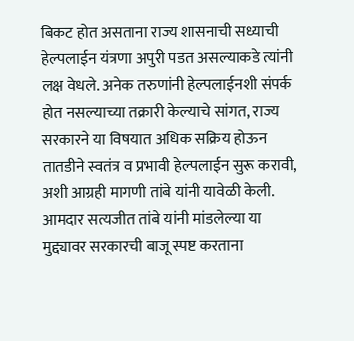बिकट होत असताना राज्य शासनाची सध्याची हेल्पलाईन यंत्रणा अपुरी पडत असल्याकडे त्यांनी लक्ष वेधले. अनेक तरुणांनी हेल्पलाईनशी संपर्क होत नसल्याच्या तक्रारी केल्याचे सांगत, राज्य सरकारने या विषयात अधिक सक्रिय होऊन तातडीने स्वतंत्र व प्रभावी हेल्पलाईन सुरू करावी, अशी आग्रही मागणी तांबे यांनी यावेळी केली. आमदार सत्यजीत तांबे यांनी मांडलेल्या या मुद्द्यावर सरकारची बाजू स्पष्ट करताना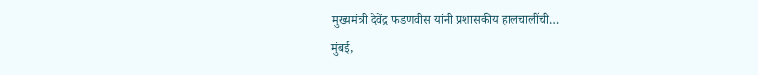मुख्यमंत्री देवेंद्र फडणवीस यांनी प्रशासकीय हालचालींची…
मुंबई,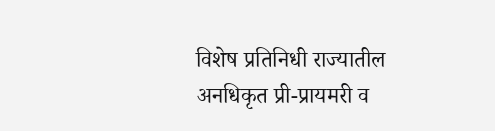विशेष प्रतिनिधी राज्यातील अनधिकृत प्री-प्रायमरी व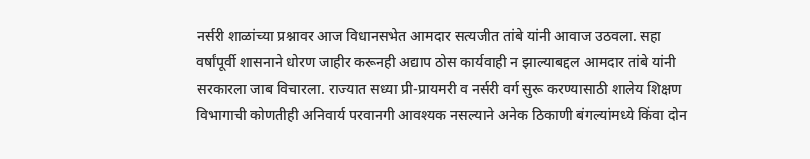नर्सरी शाळांच्या प्रश्नावर आज विधानसभेत आमदार सत्यजीत तांबे यांनी आवाज उठवला. सहा वर्षांपूर्वी शासनाने धोरण जाहीर करूनही अद्याप ठोस कार्यवाही न झाल्याबद्दल आमदार तांबे यांनी सरकारला जाब विचारला. राज्यात सध्या प्री-प्रायमरी व नर्सरी वर्ग सुरू करण्यासाठी शालेय शिक्षण विभागाची कोणतीही अनिवार्य परवानगी आवश्यक नसल्याने अनेक ठिकाणी बंगल्यांमध्ये किंवा दोन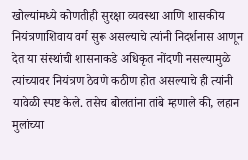खोल्यांमध्ये कोणतीही सुरक्षा व्यवस्था आणि शासकीय नियंत्रणाशिवाय वर्ग सुरू असल्याचे त्यांनी निदर्शनास आणून देत या संस्थांची शासनाकडे अधिकृत नोंदणी नसल्यामुळे त्यांच्यावर नियंत्रण ठेवणे कठीण होत असल्याचे ही त्यांनी यावेळी स्पष्ट केले. तसेच बोलतांना तांबे म्हणाले की, लहान मुलांच्या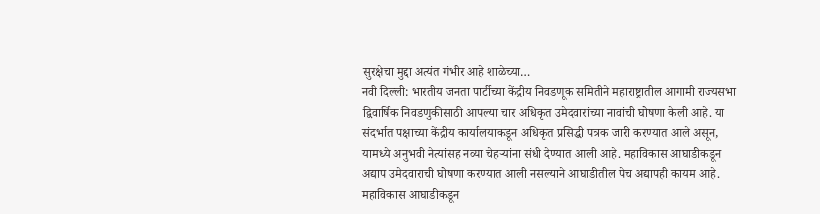सुरक्षेचा मुद्दा अत्यंत गंभीर आहे शाळेच्या…
नवी दिल्ली: भारतीय जनता पार्टीच्या केंद्रीय निवडणूक समितीने महाराष्ट्रातील आगामी राज्यसभा द्विवार्षिक निवडणुकीसाठी आपल्या चार अधिकृत उमेदवारांच्या नावांची घोषणा केली आहे. या संदर्भात पक्षाच्या केंद्रीय कार्यालयाकडून अधिकृत प्रसिद्धी पत्रक जारी करण्यात आले असून, यामध्ये अनुभवी नेत्यांसह नव्या चेहऱ्यांना संधी देण्यात आली आहे. महाविकास आघाडीकडून अद्याप उमेदवाराची घोषणा करण्यात आली नसल्याने आघाडीतील पेच अद्यापही कायम आहे. महाविकास आघाडीकडून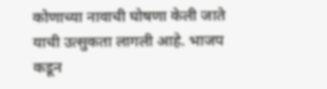कोणाच्या नावाची घोषणा केली जाते याची उत्सुकता लागली आहे. भाजप कडून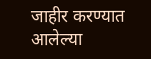जाहीर करण्यात आलेल्या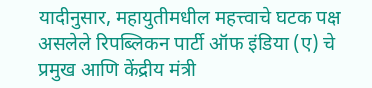यादीनुसार, महायुतीमधील महत्त्वाचे घटक पक्ष असलेले रिपब्लिकन पार्टी ऑफ इंडिया (ए) चे प्रमुख आणि केंद्रीय मंत्री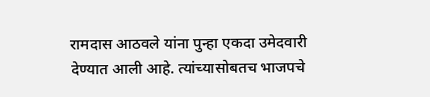रामदास आठवले यांना पुन्हा एकदा उमेदवारी देण्यात आली आहे. त्यांच्यासोबतच भाजपचे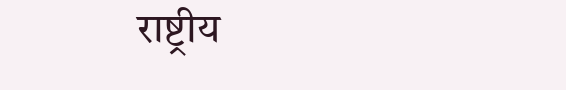राष्ट्रीय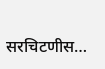सरचिटणीस…